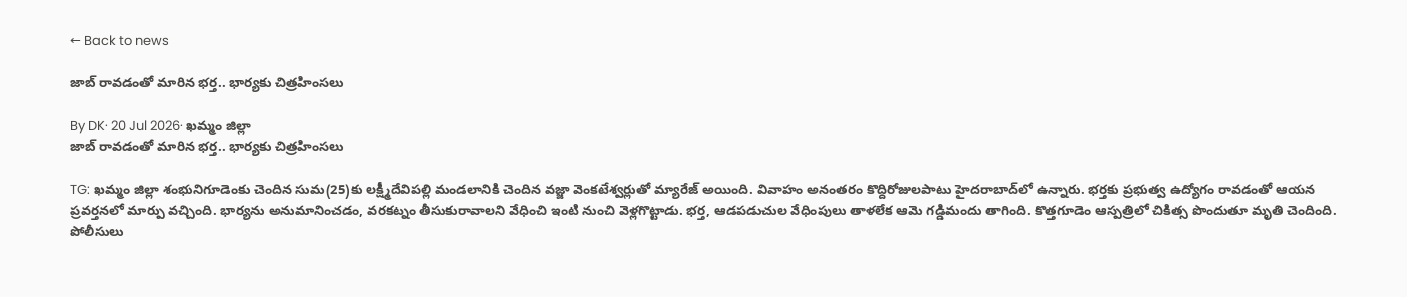← Back to news

జాబ్ రావడంతో మారిన భర్త.. భార్యకు చిత్రహింసలు

By DK· 20 Jul 2026· ఖమ్మం జిల్లా
జాబ్ రావడంతో మారిన భర్త.. భార్యకు చిత్రహింసలు

TG: ఖమ్మం జిల్లా శంభునిగూడెంకు చెందిన సుమ(25)కు లక్ష్మీదేవిపల్లి మండలానికి చెందిన వజ్జా వెంకటేశ్వర్లుతో మ్యారేజ్ అయింది. వివాహం అనంతరం కొద్దిరోజులపాటు హైదరాబాద్‌లో ఉన్నారు. భర్తకు ప్రభుత్వ ఉద్యోగం రావడంతో ఆయన ప్రవర్తనలో మార్పు వచ్చింది. భార్యను అనుమానించడం, వరకట్నం తీసుకురావాలని వేధించి ఇంటి నుంచి వెళ్లగొట్టాడు. భర్త, ఆడపడుచుల వేధింపులు తాళలేక ఆమె గడ్డిమందు తాగింది. కొత్తగూడెం ఆస్పత్రిలో చికిత్స పొందుతూ మృతి చెందింది. పోలీసులు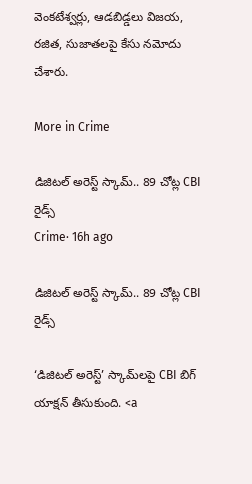వెంకటేశ్వర్లు, ఆడబిడ్డలు విజయ, రజిత, సుజాతలపై కేసు నమోదు చేశారు.

More in Crime

డిజిటల్ అరెస్ట్ స్కామ్.. 89 చోట్ల CBI రైడ్స్
Crime· 16h ago

డిజిటల్ అరెస్ట్ స్కామ్.. 89 చోట్ల CBI రైడ్స్

‘డిజిటల్ అరెస్ట్’ స్కామ్‌లపై CBI బిగ్ యాక్షన్ తీసుకుంది. <a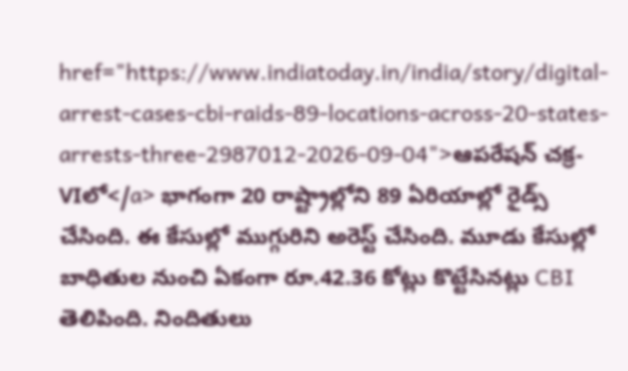href="https://www.indiatoday.in/india/story/digital-arrest-cases-cbi-raids-89-locations-across-20-states-arrests-three-2987012-2026-09-04">ఆపరేషన్ చక్ర-VIలో</a> భాగంగా 20 రాష్ట్రాల్లోని 89 ఏరియాల్లో రైడ్స్ చేసింది. ఈ కేసుల్లో ముగ్గురిని అరెస్ట్ చేసింది. మూడు కేసుల్లో బాధితుల నుంచి ఏకంగా రూ.42.36 కోట్లు కొట్టేసినట్లు CBI తెలిపింది. నిందితులు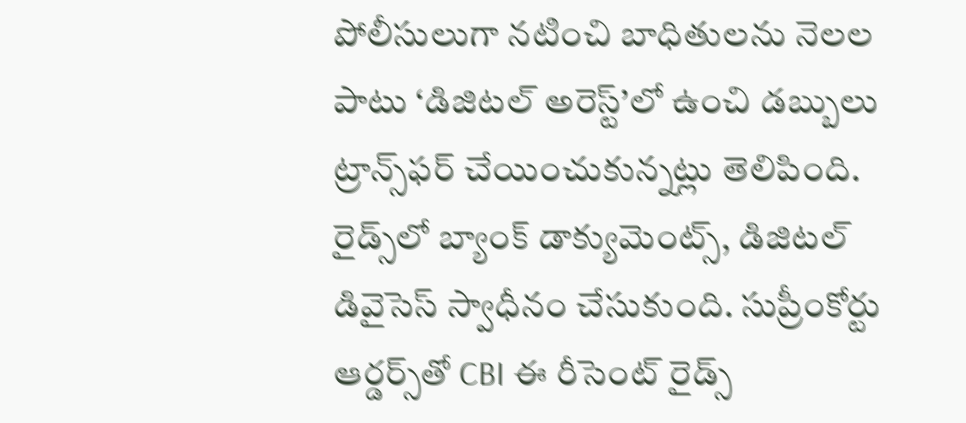పోలీసులుగా నటించి బాధితులను నెలల పాటు ‘డిజిటల్ అరెస్ట్’లో ఉంచి డబ్బులు ట్రాన్స్‌ఫర్ చేయించుకున్నట్లు తెలిపింది. రైడ్స్‌లో బ్యాంక్ డాక్యుమెంట్స్, డిజిటల్ డివైసెస్ స్వాధీనం చేసుకుంది. సుప్రీంకోర్టు ఆర్డర్స్‌తో CBI ఈ రీసెంట్ రైడ్స్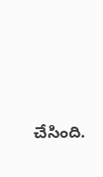చేసింది.